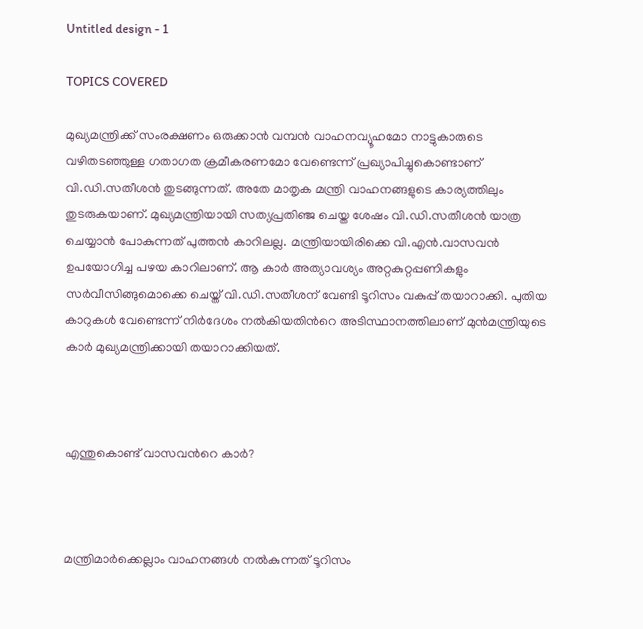Untitled design - 1

TOPICS COVERED

മുഖ്യമന്ത്രിക്ക് സംരക്ഷണം ഒരുക്കാന്‍ വമ്പന്‍ വാഹനവ്യൂഹമോ നാട്ടുകാരുടെ വഴിതടഞ്ഞുള്ള ഗതാഗത ക്രമീകരണമോ വേണ്ടെന്ന് പ്രഖ്യാപിച്ചുകൊണ്ടാണ് വി.ഡി.സതീശന്‍ തുടങ്ങുന്നത്. അതേ മാതൃക മന്ത്രി വാഹനങ്ങളുടെ കാര്യത്തിലും തുടരുകയാണ്. മുഖ്യമന്ത്രിയായി സത്യപ്രതിഞ്ജ ചെയ്ത ശേഷം വി.ഡി.സതീശന്‍ യാത്ര ചെയ്യാന്‍ പോകുന്നത് പുത്തന്‍ കാറിലല്ല. മന്ത്രിയായിരിക്കെ വി.എന്‍.വാസവന്‍ ഉപയോഗിച്ച പഴയ കാറിലാണ്. ആ കാര്‍ അത്യാവശ്യം അറ്റകുറ്റപ്പണികളും സര്‍വീസിങ്ങുമൊക്കെ ചെയ്ത് വി.ഡി.സതീശന് വേണ്ടി ടൂറിസം വകുപ്പ് തയാറാക്കി. പുതിയ കാറുകള്‍ വേണ്ടെന്ന് നിര്‍ദേശം നല്‍കിയതിന്‍റെ അടിസ്ഥാനത്തിലാണ് മുന്‍മന്ത്രിയുടെ കാര്‍ മുഖ്യമന്ത്രിക്കായി തയാറാക്കിയത്.



എന്തുകൊണ്ട് വാസവന്‍റെ കാര്‍?



മന്ത്രിമാര്‍ക്കെല്ലാം വാഹനങ്ങള്‍ നല്‍കുന്നത് ടൂറിസം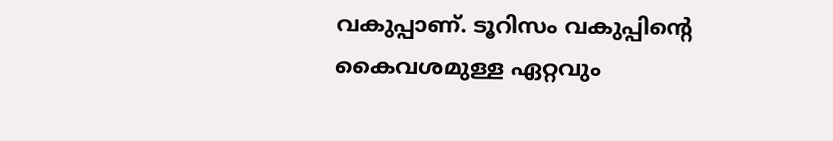വകുപ്പാണ്. ടൂറിസം വകുപ്പിന്‍റെ കൈവശമുള്ള ഏറ്റവും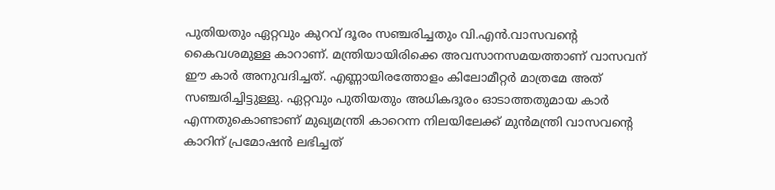പുതിയതും ഏറ്റവും കുറവ് ദൂരം സഞ്ചരിച്ചതും വി.എന്‍.വാസവന്‍റെ കൈവശമുള്ള കാറാണ്. മന്ത്രിയായിരിക്കെ അവസാനസമയത്താണ് വാസവന് ഈ കാര്‍ അനുവദിച്ചത്. എണ്ണായിരത്തോളം കിലോമീറ്റര്‍ മാത്രമേ അത് സഞ്ചരിച്ചിട്ടുള്ളു. ഏറ്റവും പുതിയതും അധികദൂരം ഓടാത്തതുമായ കാര്‍ എന്നതുകൊണ്ടാണ് മുഖ്യമന്ത്രി കാറെന്ന നിലയിലേക്ക് മുന്‍മന്ത്രി വാസവന്‍റെ കാറിന് പ്രമോഷന്‍ ലഭിച്ചത്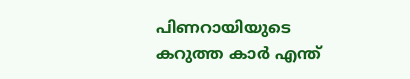പിണറായിയുടെ കറുത്ത കാര്‍ എന്ത്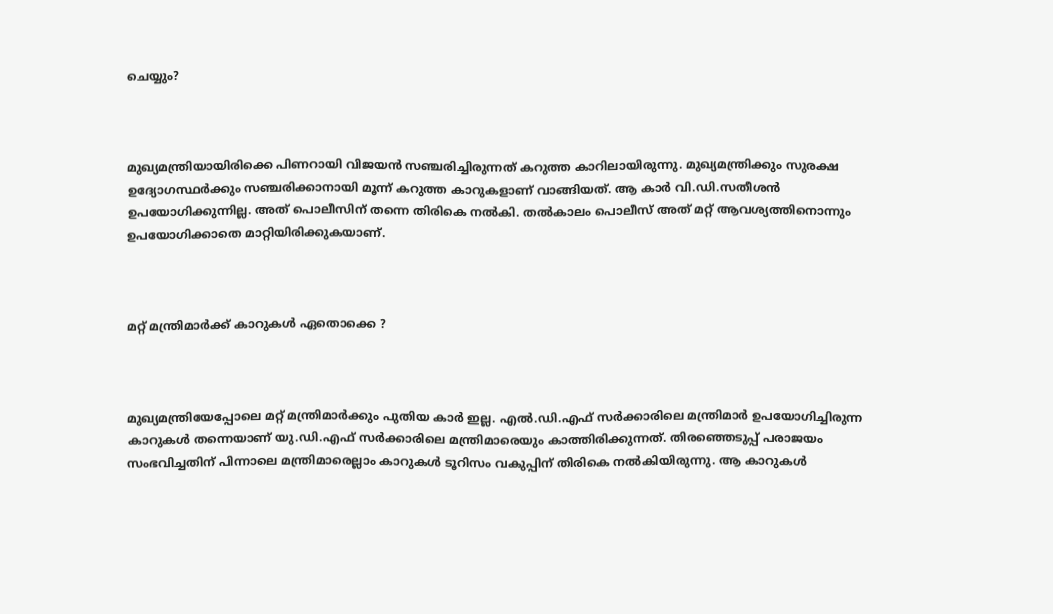ചെയ്യും?



മുഖ്യമന്ത്രിയായിരിക്കെ പിണറായി വിജയന്‍ സഞ്ചരിച്ചിരുന്നത് കറുത്ത കാറിലായിരുന്നു. മുഖ്യമന്ത്രിക്കും സുരക്ഷ ഉദ്യോഗസ്ഥര്‍ക്കും സഞ്ചരിക്കാനായി മൂന്ന് കറുത്ത കാറുകളാണ് വാങ്ങിയത്. ആ കാര്‍ വി.ഡി.സതീശന്‍ ഉപയോഗിക്കുന്നില്ല. അത് പൊലീസിന് തന്നെ തിരികെ നല്‍കി. തല്‍കാലം പൊലീസ് അത് മറ്റ് ആവശ്യത്തിനൊന്നും ഉപയോഗിക്കാതെ മാറ്റിയിരിക്കുകയാണ്.



മറ്റ് മന്ത്രിമാര്‍ക്ക് കാറുകള്‍ ഏതൊക്കെ ?



മുഖ്യമന്ത്രിയേപ്പോലെ മറ്റ് മന്ത്രിമാര്‍ക്കും പുതിയ കാര്‍ ഇല്ല. എല്‍.ഡി.എഫ് സര്‍ക്കാരിലെ മന്ത്രിമാര്‍ ഉപയോഗിച്ചിരുന്ന കാറുകള്‍ തന്നെയാണ് യു.ഡി.എഫ് സര്‍ക്കാരിലെ മന്ത്രിമാരെയും കാത്തിരിക്കുന്നത്. തിരഞ്ഞെടുപ്പ് പരാജയം സംഭവിച്ചതിന് പിന്നാലെ മന്ത്രിമാരെല്ലാം കാറുകള്‍ ടൂറിസം വകുപ്പിന് തിരികെ നല്‍കിയിരുന്നു. ആ കാറുകള്‍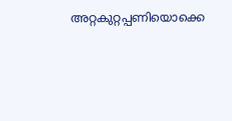അറ്റകുറ്റപ്പണിയൊക്കെ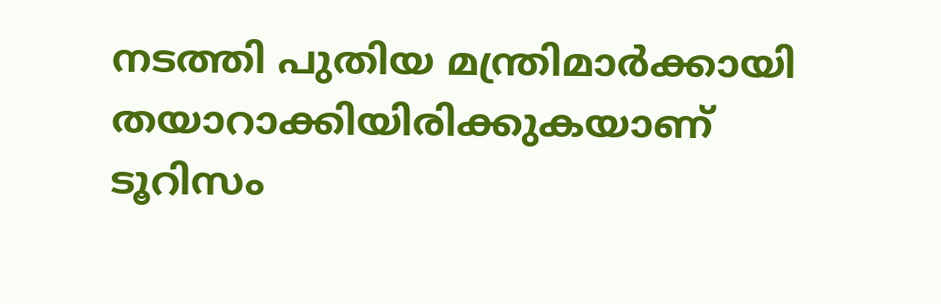നടത്തി പുതിയ മന്ത്രിമാര്‍ക്കായി തയാറാക്കിയിരിക്കുകയാണ് ടൂറിസം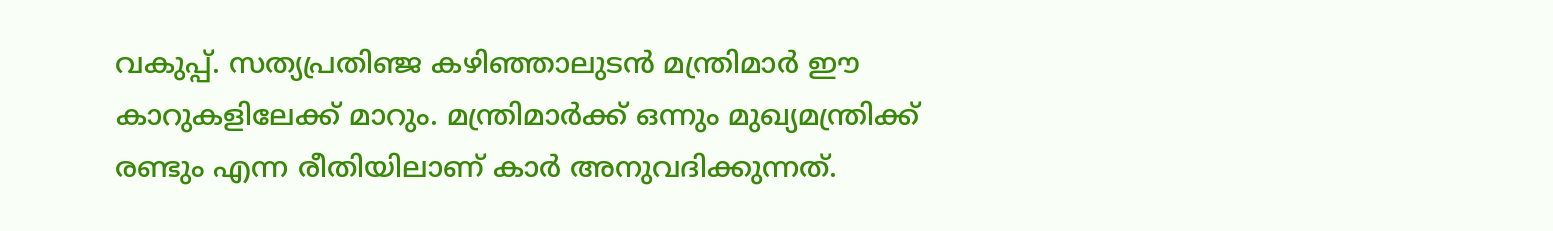വകുപ്പ്. സത്യപ്രതിഞ്ജ കഴിഞ്ഞാലുടന്‍ മന്ത്രിമാര്‍ ഈ കാറുകളിലേക്ക് മാറും. മന്ത്രിമാര്‍ക്ക് ഒന്നും മുഖ്യമന്ത്രിക്ക് രണ്ടും എന്ന രീതിയിലാണ് കാര്‍ അനുവദിക്കുന്നത്.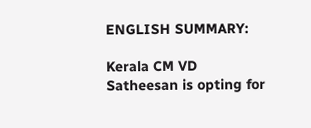ENGLISH SUMMARY:

Kerala CM VD Satheesan is opting for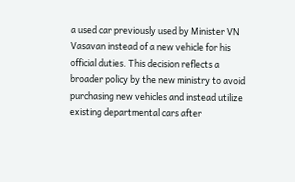a used car previously used by Minister VN Vasavan instead of a new vehicle for his official duties. This decision reflects a broader policy by the new ministry to avoid purchasing new vehicles and instead utilize existing departmental cars after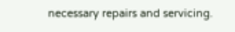necessary repairs and servicing.